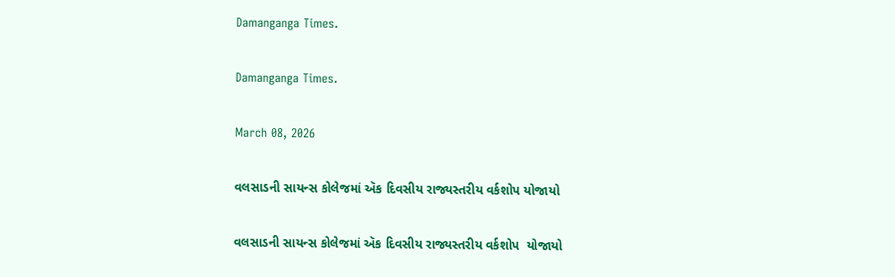Damanganga Times.

Damanganga Times.

March 08, 2026

વલસાડની સાયન્સ કોલેજમાં ઍક દિવસીય રાજ્યસ્તરીય વર્કશોપ યોજાયો

વલસાડની સાયન્સ કોલેજમાં ઍક દિવસીય રાજ્યસ્તરીય વર્કશોપ  યોજાયો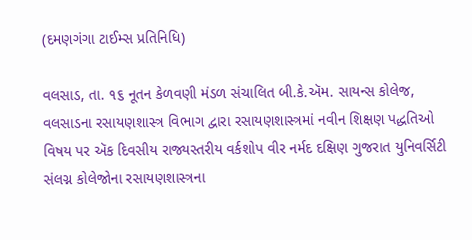(દમણગંગા ટાઈમ્સ પ્રતિનિધિ)

વલસાડ, તા. ૧૬ નૂતન કેળવણી મંડળ સંચાલિત બી.કે.ઍમ. સાયન્સ કોલેજ, વલસાડના રસાયણશાસ્ત્ર વિભાગ દ્વારા રસાયણશાસ્ત્રમાં નવીન શિક્ષણ પદ્ધતિઓ વિષય પર ઍક દિવસીય રાજ્યસ્તરીય વર્કશોપ વીર નર્મદ દક્ષિણ ગુજરાત યુનિવર્સિટી સંલગ્ન કોલેજોના રસાયણશાસ્ત્રના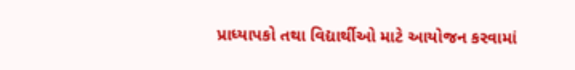પ્રાધ્યાપકો તથા વિદ્યાર્થીઓ માટે આયોજન કરવામાં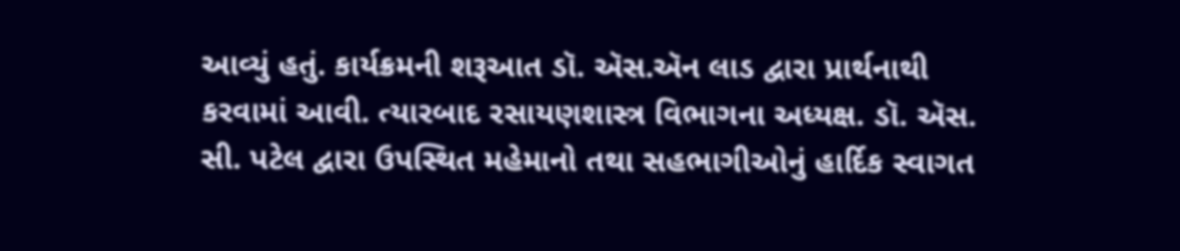આવ્યું હતું. કાર્યક્રમની શરૂઆત ડૉ. ઍસ.ઍન લાડ દ્વારા પ્રાર્થનાથી કરવામાં આવી. ત્યારબાદ રસાયણશાસ્ત્ર વિભાગના અધ્યક્ષ. ડૉ. ઍસ. સી. પટેલ દ્વારા ઉપસ્થિત મહેમાનો તથા સહભાગીઓનું હાર્દિક સ્વાગત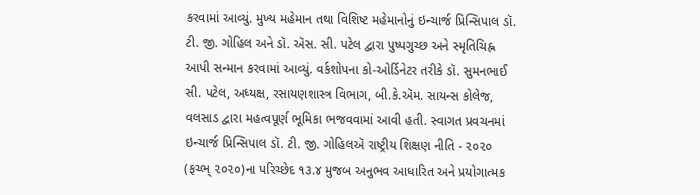કરવામાં આવ્યું. મુખ્ય મહેમાન તથા વિશિષ્ટ મહેમાનોનું ઇન્ચાર્જ પ્રિન્સિપાલ ડૉ. ટી. જી. ગોહિલ અને ડૉ. ઍસ. સી. પટેલ દ્વારા પુષ્પગુચ્છ અને સ્મૃતિચિહ્ન આપી સન્માન કરવામાં આવ્યું. વર્કશોપના કો-ઓર્ડિનેટર તરીકે ડૉ. સુમનભાઈ સી. પટેલ, અધ્યક્ષ, રસાયણશાસ્ત્ર વિભાગ, બી.કે.ઍમ. સાયન્સ કોલેજ, વલસાડ દ્વારા મહત્વપૂર્ણ ભૂમિકા ભજવવામાં આવી હતી. સ્વાગત પ્રવચનમાં ઇન્ચાર્જ પ્રિન્સિપાલ ડૉ. ટી. જી. ગોહિલઍ રાષ્ટ્રીય શિક્ષણ નીતિ - ૨૦૨૦ (ફચ્ભ્ ૨૦૨૦)ના પરિચ્છેદ ૧૩.૪ મુજબ અનુભવ આધારિત અને પ્રયોગાત્મક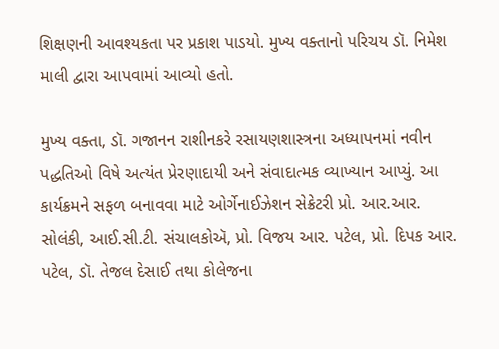શિક્ષણની આવશ્યકતા પર પ્રકાશ પાડયો. મુખ્ય વક્તાનો પરિચય ડૉ. નિમેશ માલી દ્વારા આપવામાં આવ્યો હતો.

મુખ્ય વક્તા, ડૉ. ગજાનન રાશીનકરે રસાયણશાસ્ત્રના અધ્યાપનમાં નવીન પદ્ધતિઓ વિષે અત્યંત પ્રેરણાદાયી અને સંવાદાત્મક વ્યાખ્યાન આપ્યું. આ કાર્યક્રમને સફળ બનાવવા માટે ઓર્ગેનાઈઝેશન સેક્રેટરી પ્રો. આર.આર. સોલંકી, આઈ.સી.ટી. સંચાલકોઍ, પ્રો. વિજય આર. પટેલ, પ્રો. દિપક આર. પટેલ, ડૉ. તેજલ દેસાઈ તથા કોલેજના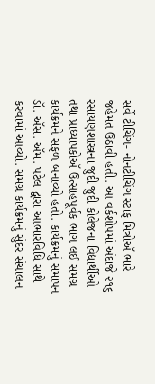સર્વે ટીચિંગ- નોનટીચિંગ સ્ટાફ મિત્રોઍ ભારે જહેમત ઉઠાવી હતી. આ વર્કશોપમાં અંદાજે ૨૧૬ રસાયણશાસ્ત્રના જુદી જુદી કોલેજના વિદ્યાર્થીઓ તથા પ્રાધ્યાપકોઍ ઉત્સાહપૂર્વક ભાગ લઈ સમગ્ર કાર્યક્રમને સફળ બનાવ્યો હતો. કાર્યક્રમનું સમાપન ડૉ. ઍસ. ઍમ. પટેલ દ્વારા આભારવિધિ સાથે કરવામાં આવ્યો. સમગ્ર કાર્યક્રમનું સુંદર સંચાલન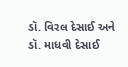ડૉ. વિરલ દેસાઈ અને ડૉ. માધવી દેસાઈ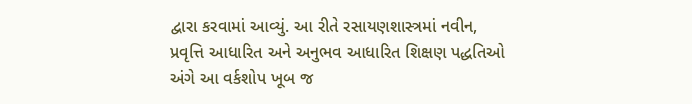દ્વારા કરવામાં આવ્યું. આ રીતે રસાયણશાસ્ત્રમાં નવીન, પ્રવૃત્તિ આધારિત અને અનુભવ આધારિત શિક્ષણ પદ્ધતિઓ અંગે આ વર્કશોપ ખૂબ જ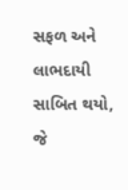સફળ અને લાભદાયી સાબિત થયો, જે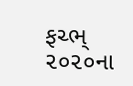ફચ્ભ્ ૨૦૨૦ના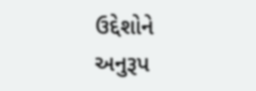ઉદ્દેશોને અનુરૂપ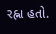રહ્ના હતો.